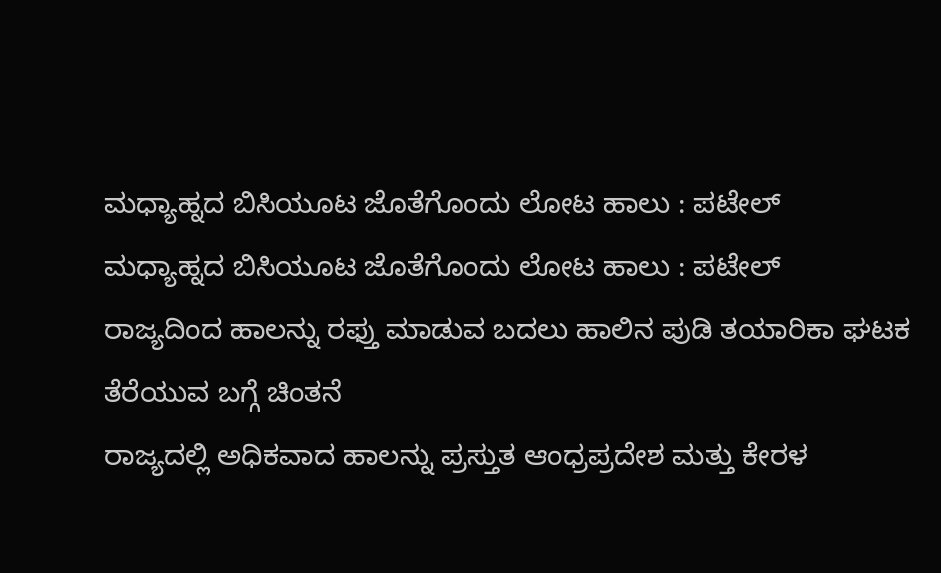ಮಧ್ಯಾಹ್ನದ ಬಿಸಿಯೂಟ ಜೊತೆಗೊಂದು ಲೋಟ ಹಾಲು : ಪಟೇಲ್
ಮಧ್ಯಾಹ್ನದ ಬಿಸಿಯೂಟ ಜೊತೆಗೊಂದು ಲೋಟ ಹಾಲು : ಪಟೇಲ್
ರಾಜ್ಯದಿಂದ ಹಾಲನ್ನು ರಫ್ತು ಮಾಡುವ ಬದಲು ಹಾಲಿನ ಪುಡಿ ತಯಾರಿಕಾ ಘಟಕ ತೆರೆಯುವ ಬಗ್ಗೆ ಚಿಂತನೆ
ರಾಜ್ಯದಲ್ಲಿ ಅಧಿಕವಾದ ಹಾಲನ್ನು ಪ್ರಸ್ತುತ ಆಂಧ್ರಪ್ರದೇಶ ಮತ್ತು ಕೇರಳ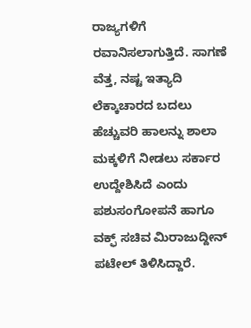ರಾಜ್ಯಗಳಿಗೆ ರವಾನಿಸಲಾಗುತ್ತಿದೆ. ಸಾಗಣೆ ವೆತ್ತ, ನಷ್ಟ ಇತ್ಯಾದಿ ಲೆಕ್ಕಾಚಾರದ ಬದಲು ಹೆಚ್ಚುವರಿ ಹಾಲನ್ನು ಶಾಲಾ ಮಕ್ಕಳಿಗೆ ನೀಡಲು ಸರ್ಕಾರ ಉದ್ದೇಶಿಸಿದೆ ಎಂದು ಪಶುಸಂಗೋಪನೆ ಹಾಗೂ ವಕ್ಫ್ ಸಚಿವ ಮಿರಾಜುದ್ದೀನ್ ಪಟೇಲ್ ತಿಳಿಸಿದ್ದಾರೆ.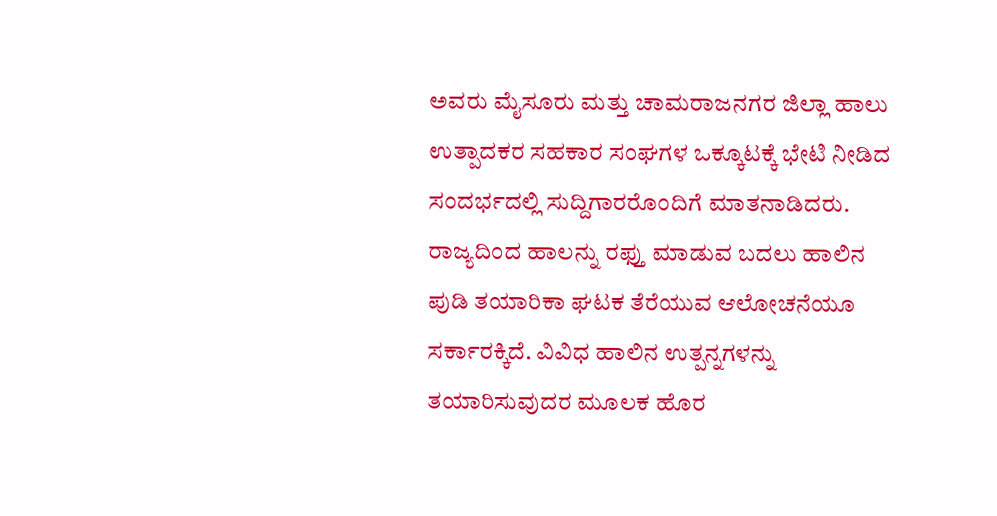ಅವರು ಮೈಸೂರು ಮತ್ತು ಚಾಮರಾಜನಗರ ಜಿಲ್ಲಾ ಹಾಲು ಉತ್ಪಾದಕರ ಸಹಕಾರ ಸಂಘಗಳ ಒಕ್ಕೂಟಕ್ಕೆ ಭೇಟಿ ನೀಡಿದ ಸಂದರ್ಭದಲ್ಲಿ ಸುದ್ದಿಗಾರರೊಂದಿಗೆ ಮಾತನಾಡಿದರು.
ರಾಜ್ಯದಿಂದ ಹಾಲನ್ನು ರಫ್ತು ಮಾಡುವ ಬದಲು ಹಾಲಿನ ಪುಡಿ ತಯಾರಿಕಾ ಘಟಕ ತೆರೆಯುವ ಆಲೋಚನೆಯೂ ಸರ್ಕಾರಕ್ಕಿದೆ. ವಿವಿಧ ಹಾಲಿನ ಉತ್ಪನ್ನಗಳನ್ನು ತಯಾರಿಸುವುದರ ಮೂಲಕ ಹೊರ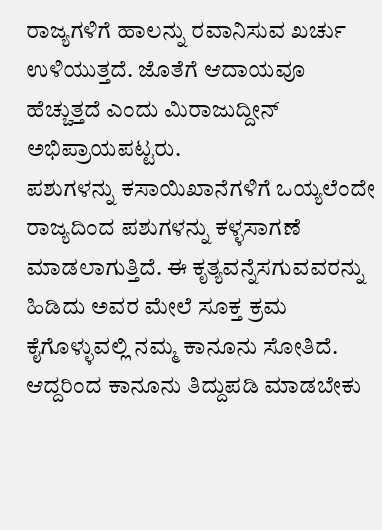ರಾಜ್ಯಗಳಿಗೆ ಹಾಲನ್ನು ರವಾನಿಸುವ ಖರ್ಚು ಉಳಿಯುತ್ತದೆ. ಜೊತೆಗೆ ಆದಾಯವೂ ಹೆಚ್ಚುತ್ತದೆ ಎಂದು ಮಿರಾಜುದ್ದೀನ್ ಅಭಿಪ್ರಾಯಪಟ್ಟರು.
ಪಶುಗಳನ್ನು ಕಸಾಯಿಖಾನೆಗಳಿಗೆ ಒಯ್ಯಲೆಂದೇ ರಾಜ್ಯದಿಂದ ಪಶುಗಳನ್ನು ಕಳ್ಳಸಾಗಣೆ ಮಾಡಲಾಗುತ್ತಿದೆ. ಈ ಕೃತ್ಯವನ್ನೆಸಗುವವರನ್ನು ಹಿಡಿದು ಅವರ ಮೇಲೆ ಸೂಕ್ತ ಕ್ರಮ ಕೈಗೊಳ್ಳುವಲ್ಲಿ ನಮ್ಮ ಕಾನೂನು ಸೋತಿದೆ. ಆದ್ದರಿಂದ ಕಾನೂನು ತಿದ್ದುಪಡಿ ಮಾಡಬೇಕು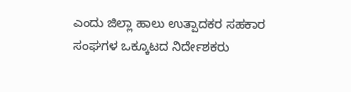ಎಂದು ಜಿಲ್ಲಾ ಹಾಲು ಉತ್ಪಾದಕರ ಸಹಕಾರ ಸಂಘಗಳ ಒಕ್ಕೂಟದ ನಿರ್ದೇಶಕರು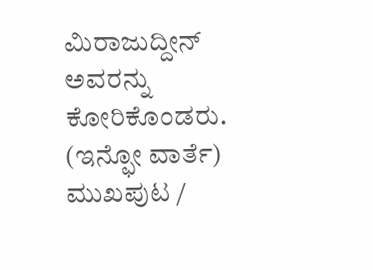ಮಿರಾಜುದ್ದೀನ್ ಅವರನ್ನು ಕೋರಿಕೊಂಡರು.
(ಇನ್ಫೋ ವಾರ್ತೆ)
ಮುಖಪುಟ /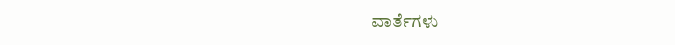ವಾರ್ತೆಗಳು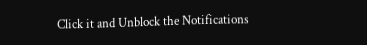Click it and Unblock the Notifications